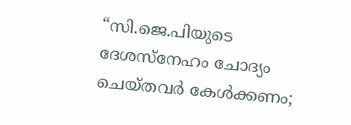“സി.ജെ.പിയുടെ ദേശസ്നേഹം ചോദ്യം ചെയ്തവർ കേൾക്കണം;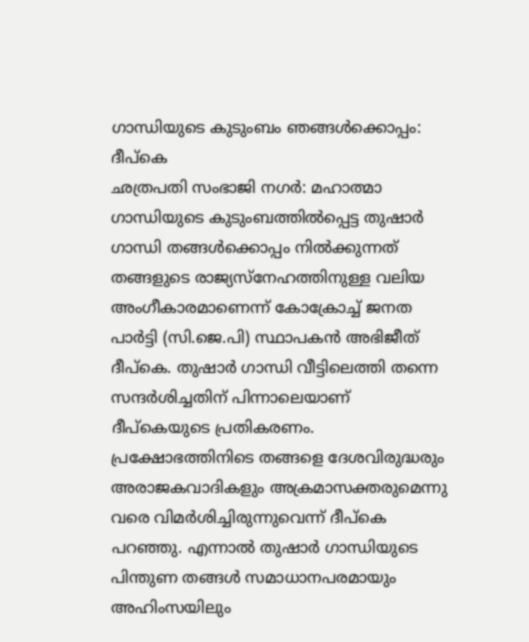ഗാന്ധിയുടെ കുടുംബം ഞങ്ങൾക്കൊപ്പം: ദീപ്കെ
ഛത്രപതി സംഭാജി നഗർ: മഹാത്മാ ഗാന്ധിയുടെ കുടുംബത്തിൽപ്പെട്ട തുഷാർ ഗാന്ധി തങ്ങൾക്കൊപ്പം നിൽക്കുന്നത് തങ്ങളുടെ രാജ്യസ്നേഹത്തിനുള്ള വലിയ അംഗീകാരമാണെന്ന് കോക്രോച്ച് ജനത പാർട്ടി (സി.ജെ.പി) സ്ഥാപകൻ അഭിജീത് ദീപ്കെ. തുഷാർ ഗാന്ധി വീട്ടിലെത്തി തന്നെ സന്ദർശിച്ചതിന് പിന്നാലെയാണ് ദീപ്കെയുടെ പ്രതികരണം.
പ്രക്ഷോഭത്തിനിടെ തങ്ങളെ ദേശവിരുദ്ധരും അരാജകവാദികളും അക്രമാസക്തരുമെന്നു വരെ വിമർശിച്ചിരുന്നുവെന്ന് ദീപ്കെ പറഞ്ഞു. എന്നാൽ തുഷാർ ഗാന്ധിയുടെ പിന്തുണ തങ്ങൾ സമാധാനപരമായും അഹിംസയിലും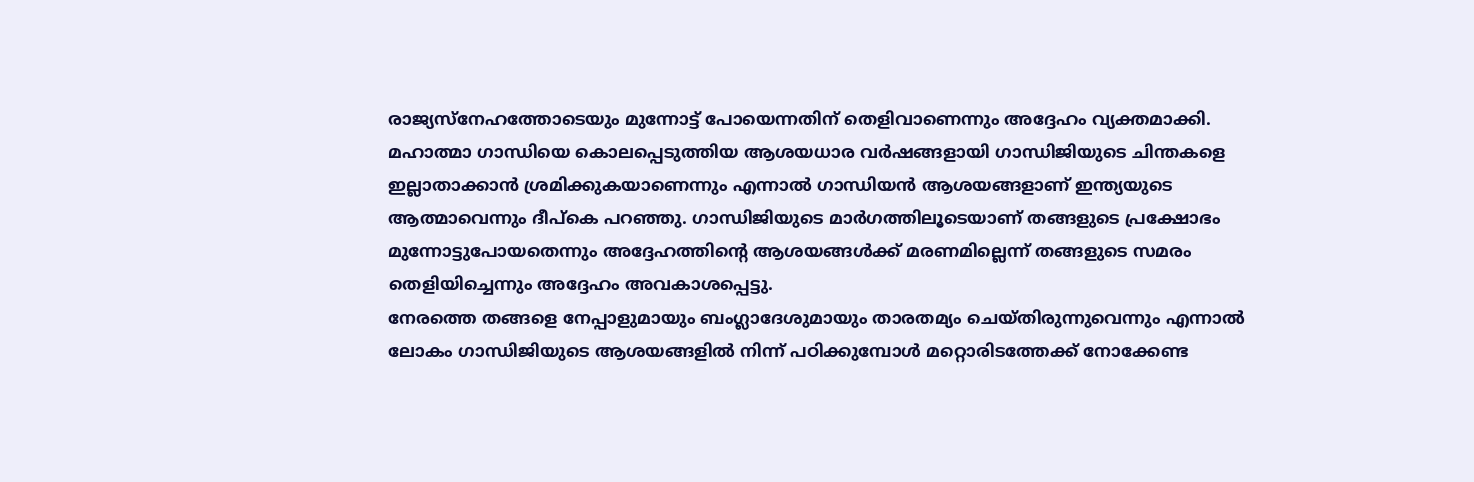രാജ്യസ്നേഹത്തോടെയും മുന്നോട്ട് പോയെന്നതിന് തെളിവാണെന്നും അദ്ദേഹം വ്യക്തമാക്കി.
മഹാത്മാ ഗാന്ധിയെ കൊലപ്പെടുത്തിയ ആശയധാര വർഷങ്ങളായി ഗാന്ധിജിയുടെ ചിന്തകളെ ഇല്ലാതാക്കാൻ ശ്രമിക്കുകയാണെന്നും എന്നാൽ ഗാന്ധിയൻ ആശയങ്ങളാണ് ഇന്ത്യയുടെ ആത്മാവെന്നും ദീപ്കെ പറഞ്ഞു. ഗാന്ധിജിയുടെ മാർഗത്തിലൂടെയാണ് തങ്ങളുടെ പ്രക്ഷോഭം മുന്നോട്ടുപോയതെന്നും അദ്ദേഹത്തിന്റെ ആശയങ്ങൾക്ക് മരണമില്ലെന്ന് തങ്ങളുടെ സമരം തെളിയിച്ചെന്നും അദ്ദേഹം അവകാശപ്പെട്ടു.
നേരത്തെ തങ്ങളെ നേപ്പാളുമായും ബംഗ്ലാദേശുമായും താരതമ്യം ചെയ്തിരുന്നുവെന്നും എന്നാൽ ലോകം ഗാന്ധിജിയുടെ ആശയങ്ങളിൽ നിന്ന് പഠിക്കുമ്പോൾ മറ്റൊരിടത്തേക്ക് നോക്കേണ്ട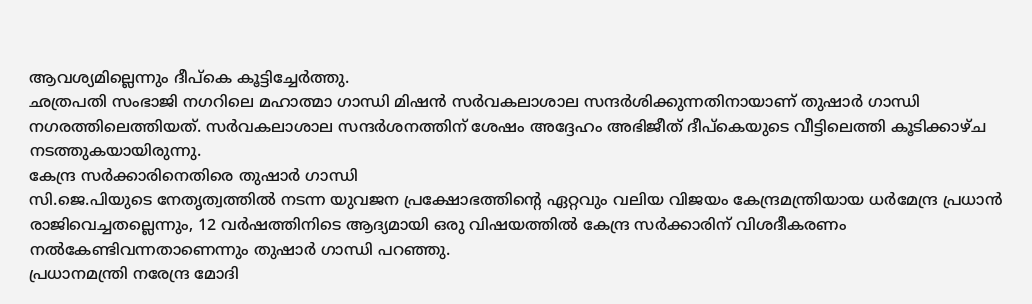ആവശ്യമില്ലെന്നും ദീപ്കെ കൂട്ടിച്ചേർത്തു.
ഛത്രപതി സംഭാജി നഗറിലെ മഹാത്മാ ഗാന്ധി മിഷൻ സർവകലാശാല സന്ദർശിക്കുന്നതിനായാണ് തുഷാർ ഗാന്ധി നഗരത്തിലെത്തിയത്. സർവകലാശാല സന്ദർശനത്തിന് ശേഷം അദ്ദേഹം അഭിജീത് ദീപ്കെയുടെ വീട്ടിലെത്തി കൂടിക്കാഴ്ച നടത്തുകയായിരുന്നു.
കേന്ദ്ര സർക്കാരിനെതിരെ തുഷാർ ഗാന്ധി
സി.ജെ.പിയുടെ നേതൃത്വത്തിൽ നടന്ന യുവജന പ്രക്ഷോഭത്തിന്റെ ഏറ്റവും വലിയ വിജയം കേന്ദ്രമന്ത്രിയായ ധർമേന്ദ്ര പ്രധാൻ രാജിവെച്ചതല്ലെന്നും, 12 വർഷത്തിനിടെ ആദ്യമായി ഒരു വിഷയത്തിൽ കേന്ദ്ര സർക്കാരിന് വിശദീകരണം നൽകേണ്ടിവന്നതാണെന്നും തുഷാർ ഗാന്ധി പറഞ്ഞു.
പ്രധാനമന്ത്രി നരേന്ദ്ര മോദി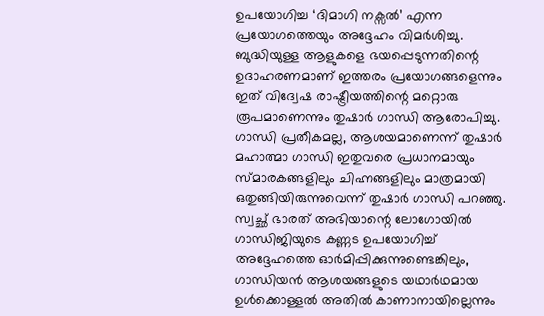ഉപയോഗിച്ച ‘ദിമാഗി നക്സൽ’ എന്ന പ്രയോഗത്തെയും അദ്ദേഹം വിമർശിച്ചു. ബുദ്ധിയുള്ള ആളുകളെ ഭയപ്പെടുന്നതിന്റെ ഉദാഹരണമാണ് ഇത്തരം പ്രയോഗങ്ങളെന്നും ഇത് വിദ്വേഷ രാഷ്ട്രീയത്തിന്റെ മറ്റൊരു രൂപമാണെന്നും തുഷാർ ഗാന്ധി ആരോപിച്ചു.
ഗാന്ധി പ്രതീകമല്ല, ആശയമാണെന്ന് തുഷാർ
മഹാത്മാ ഗാന്ധി ഇതുവരെ പ്രധാനമായും സ്മാരകങ്ങളിലും ചിഹ്നങ്ങളിലും മാത്രമായി ഒതുങ്ങിയിരുന്നുവെന്ന് തുഷാർ ഗാന്ധി പറഞ്ഞു. സ്വച്ഛ് ഭാരത് അഭിയാന്റെ ലോഗോയിൽ ഗാന്ധിജിയുടെ കണ്ണട ഉപയോഗിച്ച് അദ്ദേഹത്തെ ഓർമിപ്പിക്കുന്നുണ്ടെങ്കിലും, ഗാന്ധിയൻ ആശയങ്ങളുടെ യഥാർഥമായ ഉൾക്കൊള്ളൽ അതിൽ കാണാനായില്ലെന്നും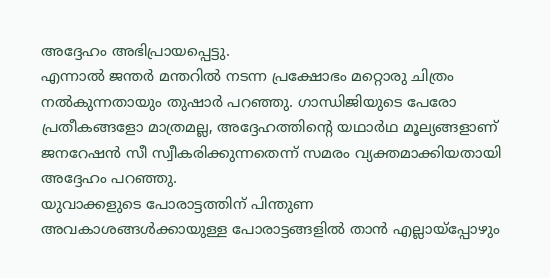അദ്ദേഹം അഭിപ്രായപ്പെട്ടു.
എന്നാൽ ജന്തർ മന്തറിൽ നടന്ന പ്രക്ഷോഭം മറ്റൊരു ചിത്രം നൽകുന്നതായും തുഷാർ പറഞ്ഞു. ഗാന്ധിജിയുടെ പേരോ പ്രതീകങ്ങളോ മാത്രമല്ല, അദ്ദേഹത്തിന്റെ യഥാർഥ മൂല്യങ്ങളാണ് ജനറേഷൻ സീ സ്വീകരിക്കുന്നതെന്ന് സമരം വ്യക്തമാക്കിയതായി അദ്ദേഹം പറഞ്ഞു.
യുവാക്കളുടെ പോരാട്ടത്തിന് പിന്തുണ
അവകാശങ്ങൾക്കായുള്ള പോരാട്ടങ്ങളിൽ താൻ എല്ലായ്പ്പോഴും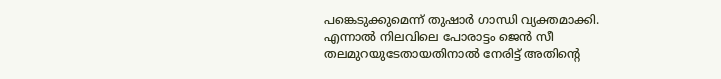പങ്കെടുക്കുമെന്ന് തുഷാർ ഗാന്ധി വ്യക്തമാക്കി. എന്നാൽ നിലവിലെ പോരാട്ടം ജെൻ സീ തലമുറയുടേതായതിനാൽ നേരിട്ട് അതിന്റെ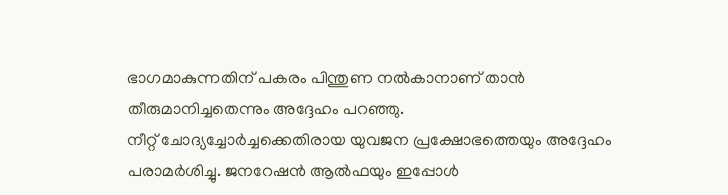ഭാഗമാകുന്നതിന് പകരം പിന്തുണ നൽകാനാണ് താൻ തീരുമാനിച്ചതെന്നും അദ്ദേഹം പറഞ്ഞു.
നീറ്റ് ചോദ്യച്ചോർച്ചക്കെതിരായ യുവജന പ്രക്ഷോഭത്തെയും അദ്ദേഹം പരാമർശിച്ചു. ജനറേഷൻ ആൽഫയും ഇപ്പോൾ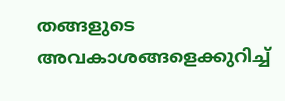തങ്ങളുടെ അവകാശങ്ങളെക്കുറിച്ച്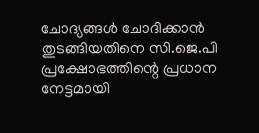ചോദ്യങ്ങൾ ചോദിക്കാൻ തുടങ്ങിയതിനെ സി.ജെ.പി പ്രക്ഷോഭത്തിന്റെ പ്രധാന നേട്ടമായി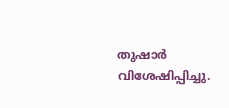തുഷാർ വിശേഷിപ്പിച്ചു.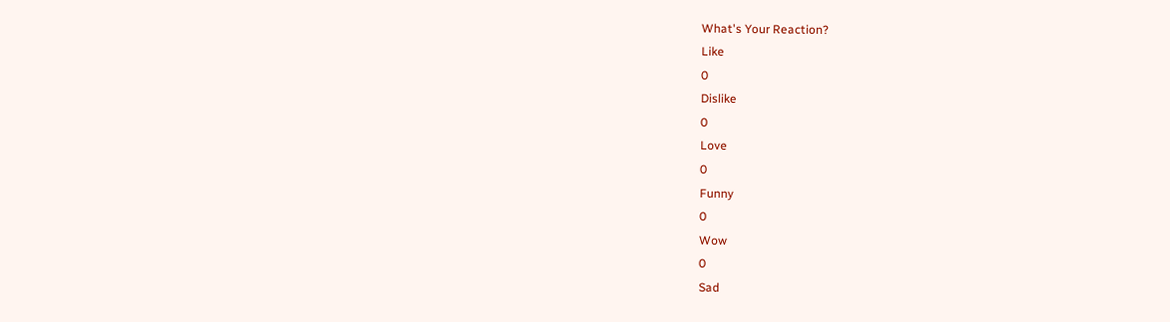What's Your Reaction?
Like
0
Dislike
0
Love
0
Funny
0
Wow
0
Sad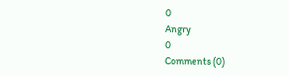0
Angry
0
Comments (0)